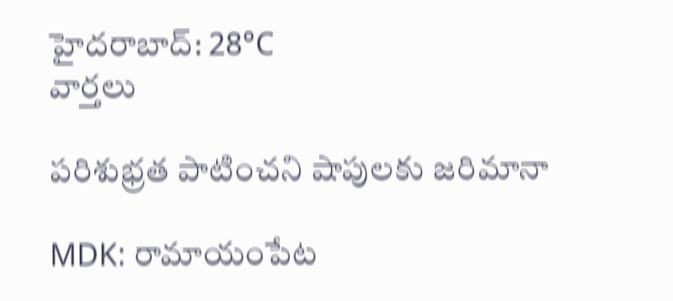హైదరాబాద్: 28°C
వార్తలు

పరిశుభ్రత పాటించని షాపులకు జరిమానా

MDK: రామాయంపేట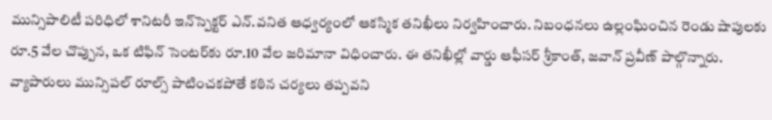మున్సిపాలిటీ పరిధిలో శానిటరీ ఇన్‌స్పెక్టర్ ఎన్.వనిత ఆధ్వర్యంలో ఆకస్మిక తనిఖీలు నిర్వహించారు. నిబంధనలు ఉల్లంఘించిన రెండు షాపులకు రూ.5 వేల చొప్పున, ఒక టిఫిన్ సెంటర్‌కు రూ.10 వేల జరిమానా విధించారు. ఈ తనిఖీల్లో వార్డు ఆఫీసర్ శ్రీకాంత్, జవాన్ ప్రవీణ్ పాల్గొన్నారు. వ్యాపారులు మున్సిపల్ రూల్స్ పాటించకపోతే కఠిన చర్యలు తప్పవని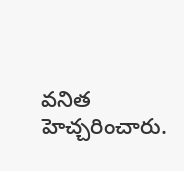వనిత హెచ్చరించారు.